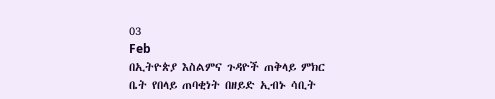03
Feb
በኢትዮጵያ እስልምና ጉዳዮች ጠቅላይ ምክር ቤት የበላይ ጠባቂነት በዘይድ ኢብኑ ሳቢት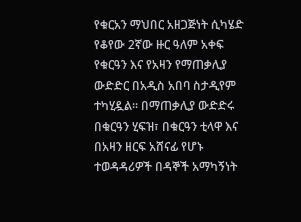የቁርአን ማህበር አዘጋጅነት ሲካሄድ የቆየው 2ኛው ዙር ዓለም አቀፍ የቁርዓን እና የአዛን የማጠቃሊያ ውድድር በአዲስ አበባ ስታዲየም ተካሂዷል። በማጠቃሊያ ውድድሩ በቁርዓን ሂፍዝ፣ በቁርዓን ቲላዋ እና በአዛን ዘርፍ አሸናፊ የሆኑ ተወዳዳሪዎች በዳኞች አማካኝነት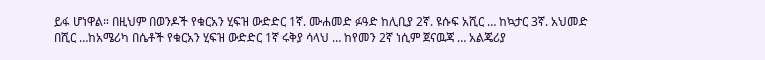ይፋ ሆነዋል። በዚህም በወንዶች የቁርአን ሂፍዝ ውድድር 1ኛ. ሙሐመድ ፉዓድ ከሊቢያ 2ኛ. ዩሱፍ አሺር … ከኳታር 3ኛ. አህመድ በሺር …ከአሜሪካ በሴቶች የቁርአን ሂፍዝ ውድድር 1ኛ ሩቅያ ሳላህ … ከየመን 2ኛ ነሲም ጀናዉጃ … አልጄሪያ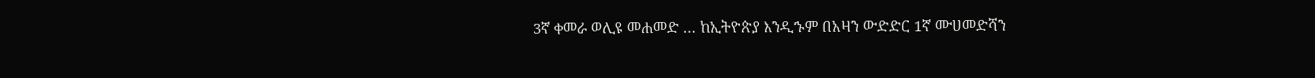3ኛ ቀመራ ወሊዩ መሐመድ … ከኢትዮጵያ እንዲኁም በአዛን ውድድር 1ኛ ሙሀመድሻን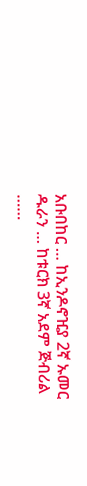አቡበከር … ከኢንዶኖዢያ 2ኛ ኡመር ዱራን … ከቱርክ 3ኛ አደም ጅብሪል ……